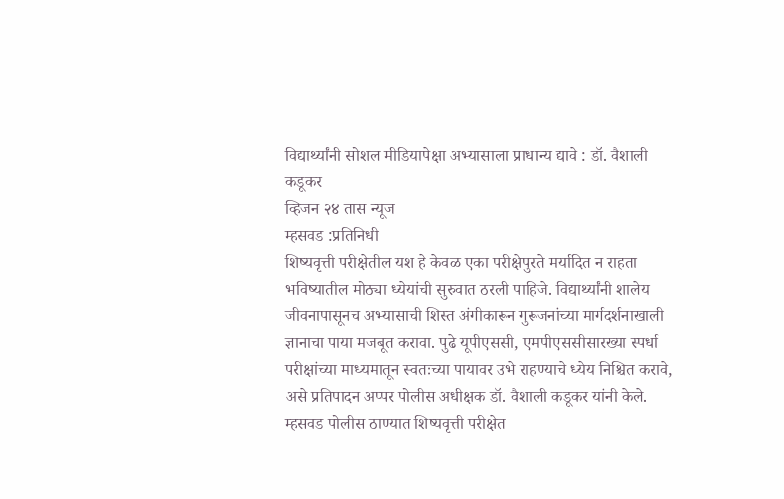विद्यार्थ्यांनी सोशल मीडियापेक्षा अभ्यासाला प्राधान्य द्यावे : डॉ. वैशाली कडूकर
व्हिजन २४ तास न्यूज
म्हसवड :प्रतिनिधी
शिष्यवृत्ती परीक्षेतील यश हे केवळ एका परीक्षेपुरते मर्यादित न राहता भविष्यातील मोठ्या ध्येयांची सुरुवात ठरली पाहिजे. विद्यार्थ्यांनी शालेय जीवनापासूनच अभ्यासाची शिस्त अंगीकारून गुरूजनांच्या मार्गदर्शनाखाली ज्ञानाचा पाया मजबूत करावा. पुढे यूपीएससी, एमपीएससीसारख्या स्पर्धा परीक्षांच्या माध्यमातून स्वतःच्या पायावर उभे राहण्याचे ध्येय निश्चित करावे, असे प्रतिपादन अप्पर पोलीस अधीक्षक डॉ. वैशाली कडूकर यांनी केले.
म्हसवड पोलीस ठाण्यात शिष्यवृत्ती परीक्षेत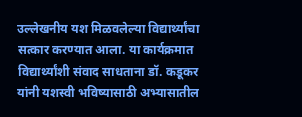उल्लेखनीय यश मिळवलेल्या विद्यार्थ्यांचा सत्कार करण्यात आला. या कार्यक्रमात विद्यार्थ्यांशी संवाद साधताना डॉ. कडूकर यांनी यशस्वी भविष्यासाठी अभ्यासातील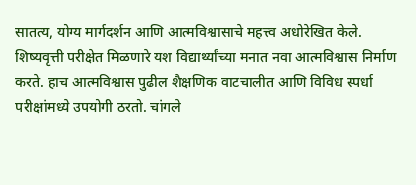सातत्य, योग्य मार्गदर्शन आणि आत्मविश्वासाचे महत्त्व अधोरेखित केले.
शिष्यवृत्ती परीक्षेत मिळणारे यश विद्यार्थ्यांच्या मनात नवा आत्मविश्वास निर्माण करते. हाच आत्मविश्वास पुढील शैक्षणिक वाटचालीत आणि विविध स्पर्धा परीक्षांमध्ये उपयोगी ठरतो. चांगले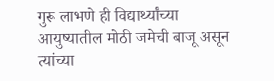गुरू लाभणे ही विद्यार्थ्यांच्या आयुष्यातील मोठी जमेची बाजू असून त्यांच्या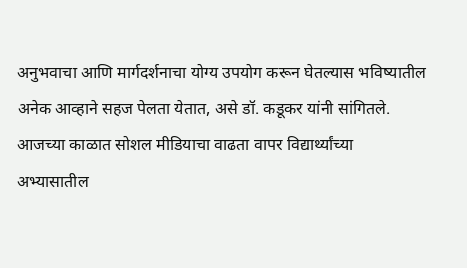अनुभवाचा आणि मार्गदर्शनाचा योग्य उपयोग करून घेतल्यास भविष्यातील अनेक आव्हाने सहज पेलता येतात, असे डॉ. कडूकर यांनी सांगितले.
आजच्या काळात सोशल मीडियाचा वाढता वापर विद्यार्थ्यांच्या अभ्यासातील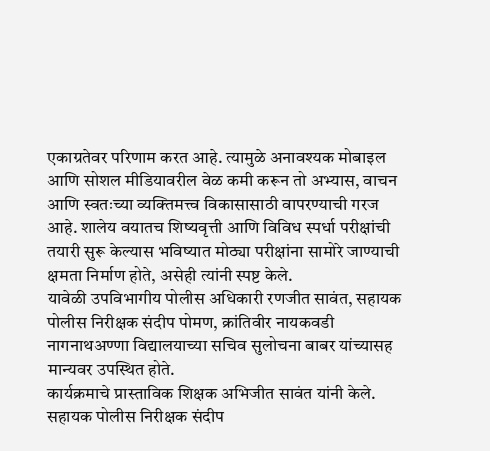एकाग्रतेवर परिणाम करत आहे. त्यामुळे अनावश्यक मोबाइल आणि सोशल मीडियावरील वेळ कमी करून तो अभ्यास, वाचन आणि स्वतःच्या व्यक्तिमत्त्व विकासासाठी वापरण्याची गरज आहे. शालेय वयातच शिष्यवृत्ती आणि विविध स्पर्धा परीक्षांची तयारी सुरू केल्यास भविष्यात मोठ्या परीक्षांना सामोरे जाण्याची क्षमता निर्माण होते, असेही त्यांनी स्पष्ट केले.
यावेळी उपविभागीय पोलीस अधिकारी रणजीत सावंत, सहायक पोलीस निरीक्षक संदीप पोमण, क्रांतिवीर नायकवडी नागनाथअण्णा विद्यालयाच्या सचिव सुलोचना बाबर यांच्यासह मान्यवर उपस्थित होते.
कार्यक्रमाचे प्रास्ताविक शिक्षक अभिजीत सावंत यांनी केले. सहायक पोलीस निरीक्षक संदीप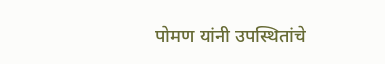पोमण यांनी उपस्थितांचे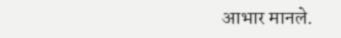आभार मानले.